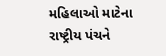મહિલાઓ માટેના રાષ્ટ્રીય પંચને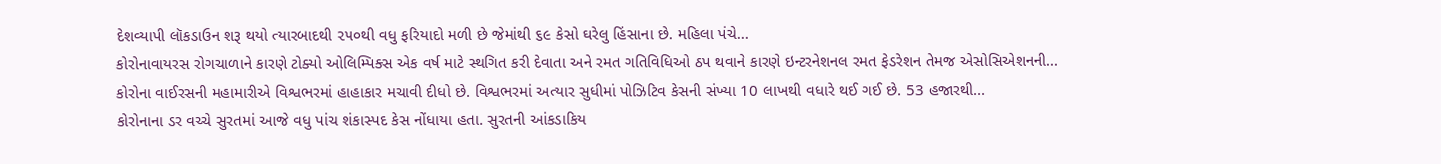દેશવ્યાપી લૉકડાઉન શરૂ થયો ત્યારબાદથી ૨૫૦થી વધુ ફરિયાદો મળી છે જેમાંથી ૬૯ કેસો ઘરેલુ હિંસાના છે. મહિલા પંચે...
કોરોનાવાયરસ રોગચાળાને કારણે ટોક્યો ઓલિમ્પિક્સ એક વર્ષ માટે સ્થગિત કરી દેવાતા અને રમત ગતિવિધિઓ ઠપ થવાને કારણે ઇન્ટરનેશનલ રમત ફેડરેશન તેમજ એસોસિએશનની...
કોરોના વાઈરસની મહામારીએ વિશ્વભરમાં હાહાકાર મચાવી દીધો છે. વિશ્વભરમાં અત્યાર સુધીમાં પોઝિટિવ કેસની સંખ્યા 10 લાખથી વધારે થઈ ગઈ છે. 53 હજારથી...
કોરોનાના ડર વચ્ચે સુરતમાં આજે વધુ પાંચ શંકાસ્પદ કેસ નોંધાયા હતા. સુરતની આંકડાકિય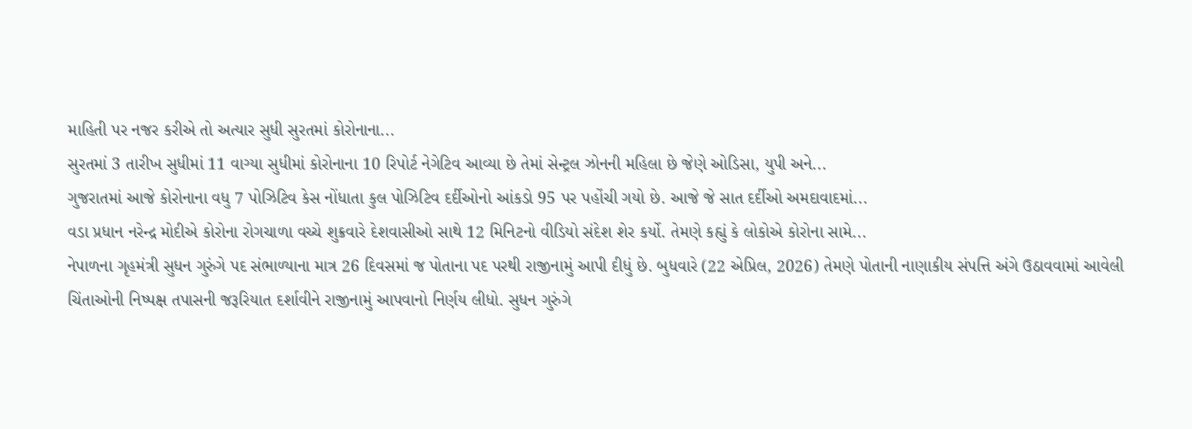માહિતી પર નજર કરીએ તો અત્યાર સુધી સુરતમાં કોરોનાના...
સુરતમાં 3 તારીખ સુધીમાં 11 વાગ્યા સુધીમાં કોરોનાના 10 રિપોર્ટ નેગેટિવ આવ્યા છે તેમાં સેન્ટ્રલ ઝોનની મહિલા છે જેણે ઓડિસા, યુપી અને...
ગુજરાતમાં આજે કોરોનાના વધુ 7 પોઝિટિવ કેસ નોંધાતા કુલ પોઝિટિવ દર્દીઓનો આંકડો 95 પર પહોંચી ગયો છે. આજે જે સાત દર્દીઓ અમદાવાદમાં...
વડા પ્રધાન નરેન્દ્ર મોદીએ કોરોના રોગચાળા વચ્ચે શુક્રવારે દેશવાસીઓ સાથે 12 મિનિટનો વીડિયો સંદેશ શેર કર્યો. તેમણે કહ્યું કે લોકોએ કોરોના સામે...
નેપાળના ગૃહમંત્રી સુધન ગુરુંગે પદ સંભાળ્યાના માત્ર 26 દિવસમાં જ પોતાના પદ પરથી રાજીનામું આપી દીધું છે. બુધવારે (22 એપ્રિલ, 2026) તેમણે પોતાની નાણાકીય સંપત્તિ અંગે ઉઠાવવામાં આવેલી ચિંતાઓની નિષ્પક્ષ તપાસની જરૂરિયાત દર્શાવીને રાજીનામું આપવાનો નિર્ણય લીધો. સુધન ગુરુંગે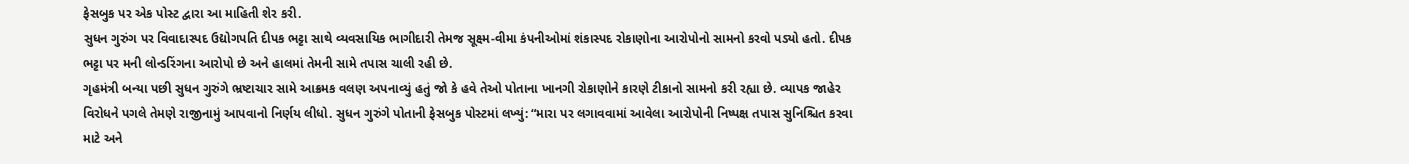ફેસબુક પર એક પોસ્ટ દ્વારા આ માહિતી શેર કરી.
સુધન ગુરુંગ પર વિવાદાસ્પદ ઉદ્યોગપતિ દીપક ભટ્ટા સાથે વ્યવસાયિક ભાગીદારી તેમજ સૂક્ષ્મ-વીમા કંપનીઓમાં શંકાસ્પદ રોકાણોના આરોપોનો સામનો કરવો પડ્યો હતો. દીપક ભટ્ટા પર મની લોન્ડરિંગના આરોપો છે અને હાલમાં તેમની સામે તપાસ ચાલી રહી છે.
ગૃહમંત્રી બન્યા પછી સુધન ગુરુંગે ભ્રષ્ટાચાર સામે આક્રમક વલણ અપનાવ્યું હતું જો કે હવે તેઓ પોતાના ખાનગી રોકાણોને કારણે ટીકાનો સામનો કરી રહ્યા છે. વ્યાપક જાહેર વિરોધને પગલે તેમણે રાજીનામું આપવાનો નિર્ણય લીધો. સુધન ગુરુંગે પોતાની ફેસબુક પોસ્ટમાં લખ્યું: “મારા પર લગાવવામાં આવેલા આરોપોની નિષ્પક્ષ તપાસ સુનિશ્ચિત કરવા માટે અને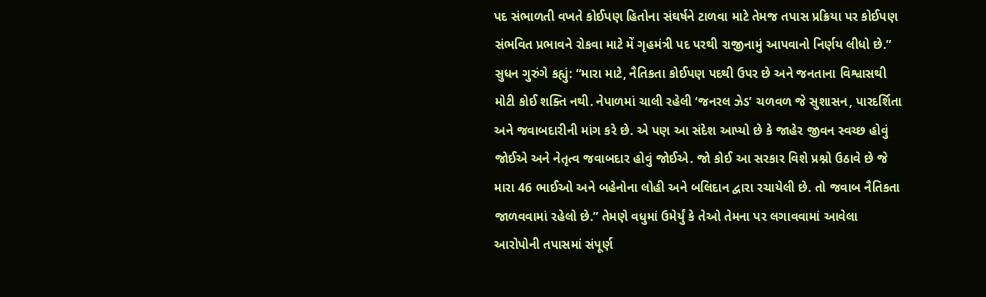પદ સંભાળતી વખતે કોઈપણ હિતોના સંઘર્ષને ટાળવા માટે તેમજ તપાસ પ્રક્રિયા પર કોઈપણ સંભવિત પ્રભાવને રોકવા માટે મેં ગૃહમંત્રી પદ પરથી રાજીનામું આપવાનો નિર્ણય લીધો છે.”
સુધન ગુરુંગે કહ્યું: “મારા માટે, નૈતિકતા કોઈપણ પદથી ઉપર છે અને જનતાના વિશ્વાસથી મોટી કોઈ શક્તિ નથી. નેપાળમાં ચાલી રહેલી ‘જનરલ ઝેડ’ ચળવળ જે સુશાસન, પારદર્શિતા અને જવાબદારીની માંગ કરે છે. એ પણ આ સંદેશ આપ્યો છે કે જાહેર જીવન સ્વચ્છ હોવું જોઈએ અને નેતૃત્વ જવાબદાર હોવું જોઈએ. જો કોઈ આ સરકાર વિશે પ્રશ્નો ઉઠાવે છે જે મારા 46 ભાઈઓ અને બહેનોના લોહી અને બલિદાન દ્વારા રચાયેલી છે. તો જવાબ નૈતિકતા જાળવવામાં રહેલો છે.” તેમણે વધુમાં ઉમેર્યું કે તેઓ તેમના પર લગાવવામાં આવેલા આરોપોની તપાસમાં સંપૂર્ણ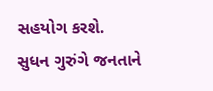સહયોગ કરશે.
સુધન ગુરુંગે જનતાને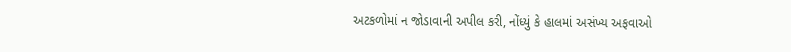અટકળોમાં ન જોડાવાની અપીલ કરી, નોંધ્યું કે હાલમાં અસંખ્ય અફવાઓ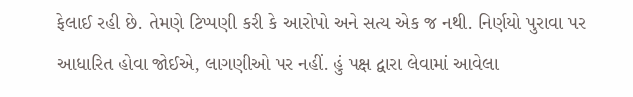ફેલાઈ રહી છે. તેમણે ટિપ્પણી કરી કે આરોપો અને સત્ય એક જ નથી. નિર્ણયો પુરાવા પર આધારિત હોવા જોઈએ, લાગણીઓ પર નહીં. હું પક્ષ દ્વારા લેવામાં આવેલા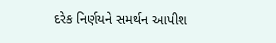દરેક નિર્ણયને સમર્થન આપીશ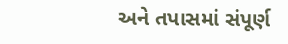અને તપાસમાં સંપૂર્ણ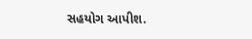સહયોગ આપીશ.